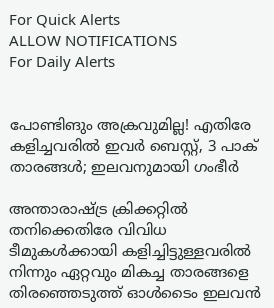For Quick Alerts
ALLOW NOTIFICATIONS
For Daily Alerts


പോണ്ടിങും അക്രവുമില്ല! എതിരേ കളിച്ചവരില്‍ ഇവര്‍ ബെസ്റ്റ്, 3 പാക് താരങ്ങള്‍; ഇലവനുമായി ഗംഭീര്‍

അന്താരാഷ്ട്ര ക്രിക്കറ്റില്‍ തനിക്കെതിരേ വിവിധ ടീമുകള്‍ക്കായി കളിച്ചിട്ടുള്ളവരില്‍ നിന്നും ഏറ്റവും മികച്ച താരങ്ങളെ തിരഞ്ഞെടുത്ത് ഓള്‍ടൈം ഇലവന്‍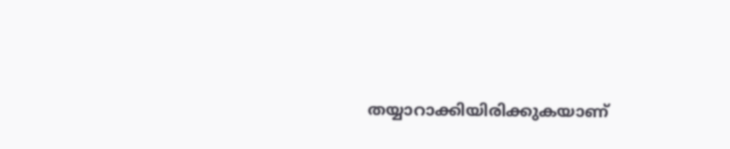തയ്യാറാക്കിയിരിക്കുകയാണ്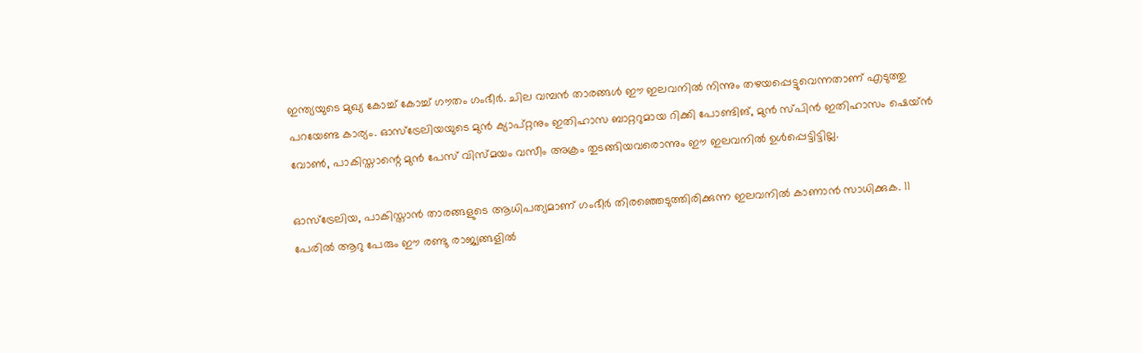ഇന്ത്യയുടെ മുഖ്യ കോച്ച് കോച്ച് ഗൗതം ഗംഭീര്‍. ചില വമ്പന്‍ താരങ്ങള്‍ ഈ ഇലവനില്‍ നിന്നും തഴയപ്പെട്ടുവെന്നതാണ് എടുത്തു പറയേണ്ട കാര്യം. ഓസ്‌ട്രേലിയയുടെ മുന്‍ ക്യാപ്റ്റനും ഇതിഹാസ ബാറ്ററുമായ റിക്കി പോണ്ടിങ്, മുന്‍ സ്പിന്‍ ഇതിഹാസം ഷെയ്ന്‍ വോണ്‍, പാകിസ്താന്റെ മുന്‍ പേസ് വിസ്മയം വസീം അക്രം തുടങ്ങിയവരൊന്നും ഈ ഇലവനില്‍ ഉള്‍പ്പെട്ടിട്ടില്ല.

ഓസ്‌ട്രേലിയ, പാകിസ്താന്‍ താരങ്ങളുടെ ആധിപത്യമാണ് ഗംഭീര്‍ തിരഞ്ഞെടുത്തിരിക്കുന്ന ഇലവനില്‍ കാണാന്‍ സാധിക്കുക. 11 പേരില്‍ ആറു പേരും ഈ രണ്ടു രാജ്യങ്ങളില്‍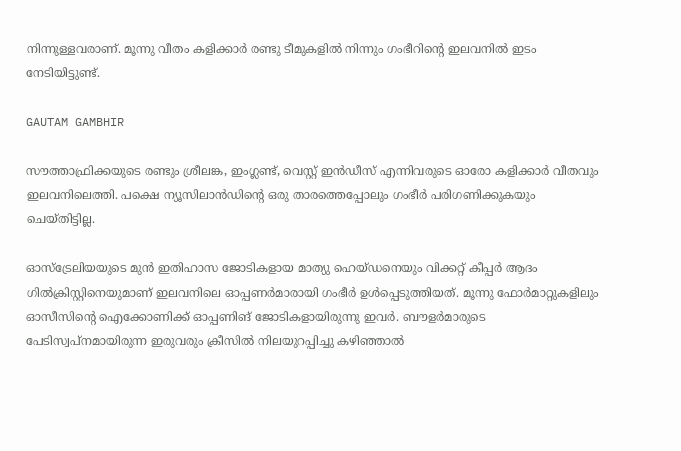നിന്നുള്ളവരാണ്. മൂന്നു വീതം കളിക്കാര്‍ രണ്ടു ടീമുകളില്‍ നിന്നും ഗംഭീറിന്റെ ഇലവനില്‍ ഇടം നേടിയിട്ടുണ്ട്.

GAUTAM GAMBHIR

സൗത്താഫ്രിക്കയുടെ രണ്ടും ശ്രീലങ്ക, ഇംഗ്ലണ്ട്, വെസ്റ്റ് ഇന്‍ഡീസ് എന്നിവരുടെ ഓരോ കളിക്കാര്‍ വീതവും ഇലവനിലെത്തി. പക്ഷെ ന്യൂസിലാന്‍ഡിന്റെ ഒരു താരത്തെപ്പോലും ഗംഭീര്‍ പരിഗണിക്കുകയും ചെയ്തിട്ടില്ല.

ഓസ്‌ട്രേലിയയുടെ മുന്‍ ഇതിഹാസ ജോടികളായ മാത്യു ഹെയ്ഡനെയും വിക്കറ്റ് കീപ്പര്‍ ആദം ഗില്‍ക്രിസ്റ്റിനെയുമാണ് ഇലവനിലെ ഓപ്പണര്‍മാരായി ഗംഭീര്‍ ഉള്‍പ്പെടുത്തിയത്. മൂന്നു ഫോര്‍മാറ്റുകളിലും ഓസീസിന്റെ ഐക്കോണിക്ക് ഓപ്പണിങ് ജോടികളായിരുന്നു ഇവര്‍. ബൗളര്‍മാരുടെ പേടിസ്വപ്‌നമായിരുന്ന ഇരുവരും ക്രീസില്‍ നിലയുറപ്പിച്ചു കഴിഞ്ഞാല്‍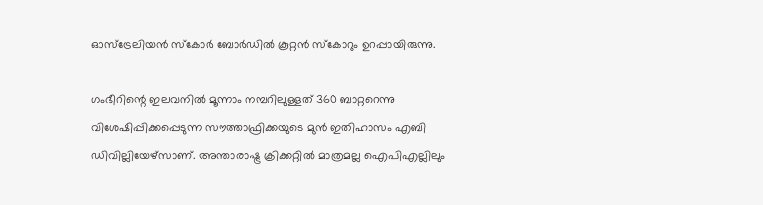ഓസ്‌ട്രേലിയന്‍ സ്‌കോര്‍ ബോര്‍ഡില്‍ കൂറ്റന്‍ സ്‌കോറും ഉറപ്പായിരുന്നു.

ഗംഭീറിന്റെ ഇലവനില്‍ മൂന്നാം നമ്പറിലുള്ളത് 360 ബാറ്ററെന്നു വിശേഷിപ്പിക്കപ്പെടുന്ന സൗത്താഫ്രിക്കയുടെ മുന്‍ ഇതിഹാസം എബി ഡിവില്ലിയേഴ്‌സാണ്. അന്താരാഷ്ട്ര ക്രിക്കറ്റില്‍ മാത്രമല്ല ഐപിഎല്ലിലും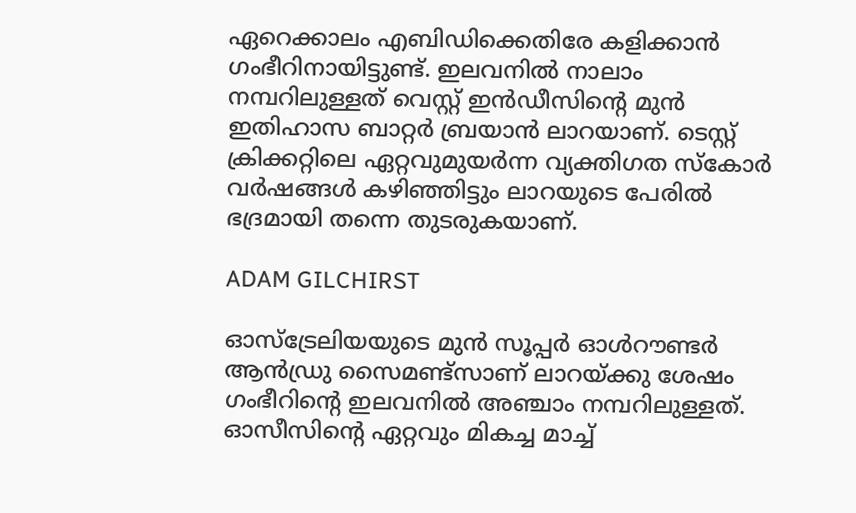ഏറെക്കാലം എബിഡിക്കെതിരേ കളിക്കാന്‍ ഗംഭീറിനായിട്ടുണ്ട്. ഇലവനില്‍ നാലാം നമ്പറിലുള്ളത് വെസ്റ്റ് ഇന്‍ഡീസിന്റെ മുന്‍ ഇതിഹാസ ബാറ്റര്‍ ബ്രയാന്‍ ലാറയാണ്. ടെസ്റ്റ് ക്രിക്കറ്റിലെ ഏറ്റവുമുയര്‍ന്ന വ്യക്തിഗത സ്‌കോര്‍ വര്‍ഷങ്ങള്‍ കഴിഞ്ഞിട്ടും ലാറയുടെ പേരില്‍ ഭദ്രമായി തന്നെ തുടരുകയാണ്.

ADAM GILCHIRST

ഓസ്‌ട്രേലിയയുടെ മുന്‍ സൂപ്പര്‍ ഓള്‍റൗണ്ടര്‍ ആന്‍ഡ്രു സൈമണ്ട്‌സാണ് ലാറയ്ക്കു ശേഷം ഗംഭീറിന്റെ ഇലവനില്‍ അഞ്ചാം നമ്പറിലുള്ളത്. ഓസീസിന്റെ ഏറ്റവും മികച്ച മാച്ച്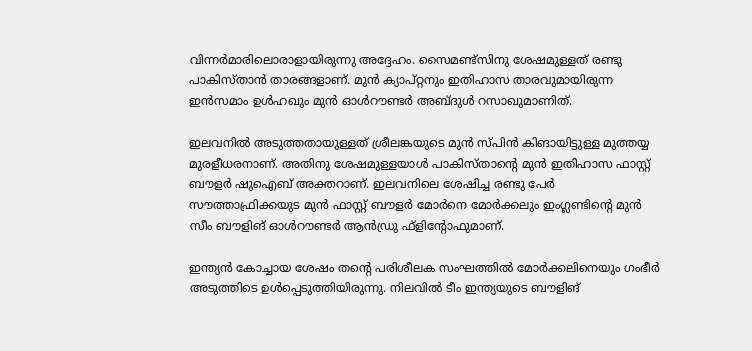വിന്നര്‍മാരിലൊരാളായിരുന്നു അദ്ദേഹം. സൈമണ്ട്‌സിനു ശേഷമുള്ളത് രണ്ടു പാകിസ്താന്‍ താരങ്ങളാണ്. മുന്‍ ക്യാപ്റ്റനും ഇതിഹാസ താരവുമായിരുന്ന ഇന്‍സമാം ഉള്‍ഹഖും മുന്‍ ഓള്‍റൗണ്ടര്‍ അബ്ദുള്‍ റസാഖുമാണിത്.

ഇലവനില്‍ അടുത്തതായുള്ളത് ശ്രീലങ്കയുടെ മുന്‍ സ്പിന്‍ കിങായിട്ടുള്ള മുത്തയ്യ മുരളീധരനാണ്. അതിനു ശേഷമുള്ളയാള്‍ പാകിസ്താന്റെ മുന്‍ ഇതിഹാസ ഫാസ്റ്റ് ബൗളര്‍ ഷുഐബ് അക്തറാണ്. ഇലവനിലെ ശേഷിച്ച രണ്ടു പേര്‍ സൗത്താഫ്രിക്കയുട മുന്‍ ഫാസ്റ്റ് ബൗളര്‍ മോര്‍നെ മോര്‍ക്കലും ഇംഗ്ലണ്ടിന്റെ മുന്‍ സീം ബൗളിങ് ഓള്‍റൗണ്ടര്‍ ആന്‍ഡ്രു ഫ്‌ളിന്റോഫുമാണ്.

ഇന്ത്യന്‍ കോച്ചായ ശേഷം തന്റെ പരിശീലക സംഘത്തില്‍ മോര്‍ക്കലിനെയും ഗംഭീര്‍ അടുത്തിടെ ഉള്‍പ്പെടുത്തിയിരുന്നു. നിലവില്‍ ടീം ഇന്ത്യയുടെ ബൗളിങ്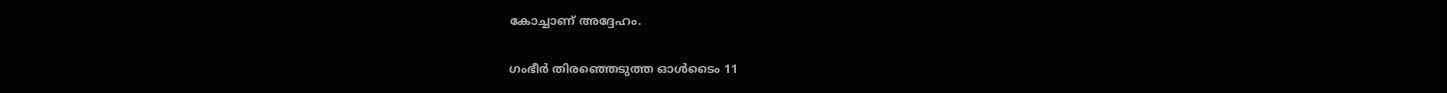കോച്ചാണ് അദ്ദേഹം.

ഗംഭീര്‍ തിരഞ്ഞെടുത്ത ഓള്‍ടൈം 11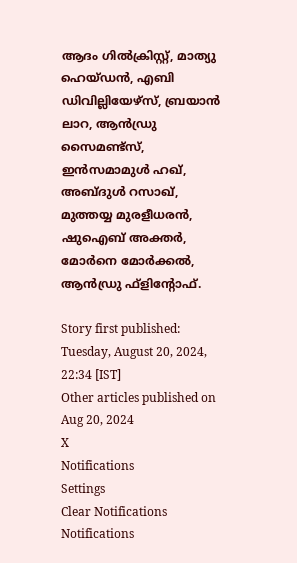ആദം ഗില്‍ക്രിസ്റ്റ്, മാത്യു ഹെയ്ഡന്‍, എബി ഡിവില്ലിയേഴ്‌സ്, ബ്രയാന്‍ ലാറ, ആന്‍ഡ്രു സൈമണ്ട്‌സ്, ഇന്‍സമാമുള്‍ ഹഖ്, അബ്ദുള്‍ റസാഖ്, മുത്തയ്യ മുരളീധരന്‍, ഷുഐബ് അക്തര്‍, മോര്‍നെ മോര്‍ക്കല്‍, ആന്‍ഡ്രു ഫ്‌ളിന്റോഫ്.

Story first published: Tuesday, August 20, 2024, 22:34 [IST]
Other articles published on Aug 20, 2024
X
Notifications
Settings
Clear Notifications
Notifications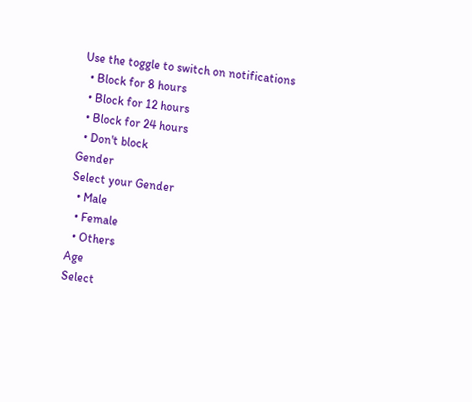Use the toggle to switch on notifications
  • Block for 8 hours
  • Block for 12 hours
  • Block for 24 hours
  • Don't block
Gender
Select your Gender
  • Male
  • Female
  • Others
Age
Select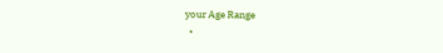your Age Range
  •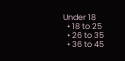Under 18
  • 18 to 25
  • 26 to 35
  • 36 to 45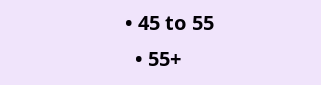• 45 to 55
  • 55+